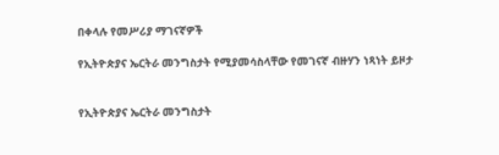በቀላሉ የመሥሪያ ማገናኛዎች

የኢትዮጵያና ኤርትራ መንግስታት የሚያመሳስላቸው የመገናኛ ብዙሃን ነጻነት ይዞታ


የኢትዮጵያና ኤርትራ መንግስታት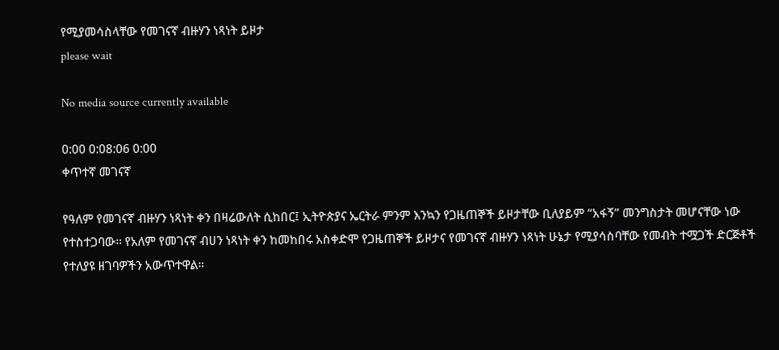የሚያመሳስላቸው የመገናኛ ብዙሃን ነጻነት ይዞታ
please wait

No media source currently available

0:00 0:08:06 0:00
ቀጥተኛ መገናኛ

የዓለም የመገናኛ ብዙሃን ነጻነት ቀን በዛሬውለት ሲከበር፤ ኢትዮጵያና ኤርትራ ምንም እንኳን የጋዜጠኞች ይዞታቸው ቢለያይም “አፋኝ” መንግስታት መሆናቸው ነው የተስተጋባው። የአለም የመገናኛ ብሀን ነጻነት ቀን ከመከበሩ አስቀድሞ የጋዜጠኞች ይዞታና የመገናኛ ብዙሃን ነጻነት ሁኔታ የሚያሳስባቸው የመብት ተሟጋች ድርጅቶች የተለያዩ ዘገባዎችን አውጥተዋል።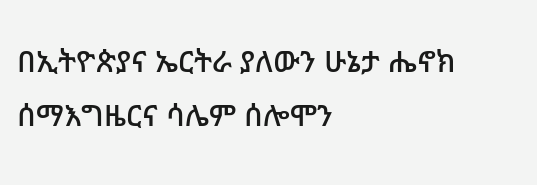በኢትዮጵያና ኤርትራ ያለውን ሁኔታ ሔኖክ ሰማእግዜርና ሳሌም ሰሎሞን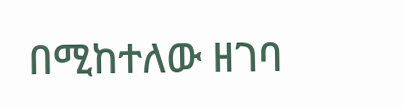በሚከተለው ዘገባ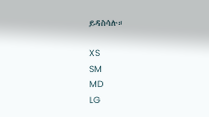ይዳስሳሉ።

XS
SM
MD
LG